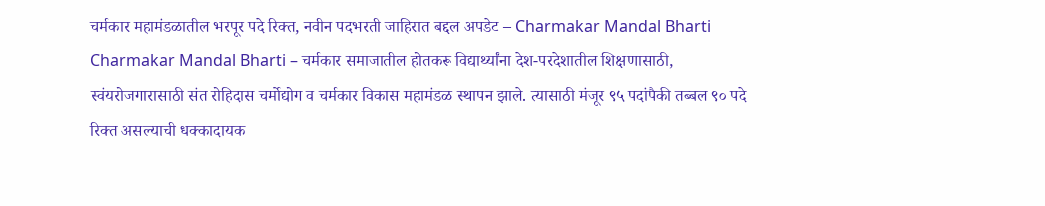चर्मकार महामंडळातील भरपूर पदे रिक्त, नवीन पदभरती जाहिरात बद्दल अपडेट – Charmakar Mandal Bharti
Charmakar Mandal Bharti – चर्मकार समाजातील होतकरू विद्यार्थ्यांना देश-परदेशातील शिक्षणासाठी, स्वंयरोजगारासाठी संत रोहिदास चर्मोद्योग व चर्मकार विकास महामंडळ स्थापन झाले. त्यासाठी मंजूर ९५ पदांपैकी तब्बल ९० पदे रिक्त असल्याची धक्कादायक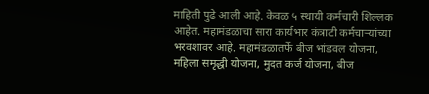माहिती पुढे आली आहे. केवळ ५ स्थायी कर्मचारी शिल्लक आहेत. महामंडळाचा सारा कार्यभार कंत्राटी कर्मचाऱ्यांच्या भरवशावर आहे. महामंडळातर्फे बीज भांडवल योजना, महिला समृद्धी योजना, मुदत कर्ज योजना, बीज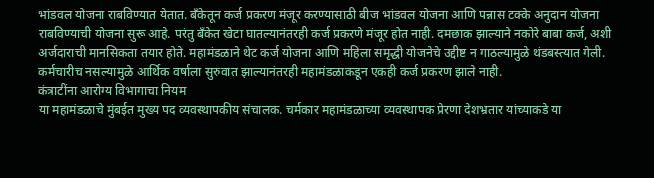भांडवल योजना राबविण्यात येतात. बँकेतून कर्ज प्रकरण मंजूर करण्यासाठी बीज भांडवल योजना आणि पन्नास टक्के अनुदान योजना राबविण्याची योजना सुरू आहे. परंतु बँकेत खेटा घातल्यानंतरही कर्ज प्रकरणे मंजूर होत नाही. दमछाक झाल्याने नकोरे बाबा कर्ज, अशी अर्जदाराची मानसिकता तयार होते. महामंडळाने थेट कर्ज योजना आणि महिला समृद्धी योजनेचे उद्दीष्ट न गाठल्यामुळे थंडबस्त्यात गेली. कर्मचारीच नसल्यामुळे आर्थिक वर्षाला सुरुवात झाल्यानंतरही महामंडळाकडून एकही कर्ज प्रकरण झाले नाही.
कंत्राटींना आरोग्य विभागाचा नियम
या महामंडळाचे मुंबईत मुख्य पद व्यवस्थापकीय संचालक. चर्मकार महामंडळाच्या व्यवस्थापक प्रेरणा देशभ्रतार यांच्याकडे या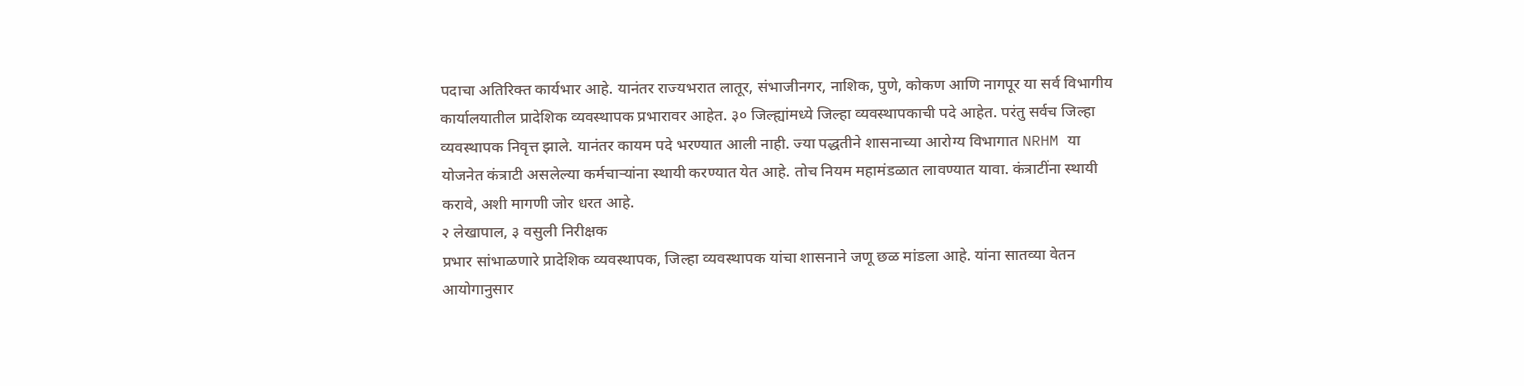पदाचा अतिरिक्त कार्यभार आहे. यानंतर राज्यभरात लातूर, संभाजीनगर, नाशिक, पुणे, कोकण आणि नागपूर या सर्व विभागीय कार्यालयातील प्रादेशिक व्यवस्थापक प्रभारावर आहेत. ३० जिल्ह्यांमध्ये जिल्हा व्यवस्थापकाची पदे आहेत. परंतु सर्वच जिल्हा व्यवस्थापक निवृत्त झाले. यानंतर कायम पदे भरण्यात आली नाही. ज्या पद्धतीने शासनाच्या आरोग्य विभागात NRHM या योजनेत कंत्राटी असलेल्या कर्मचाऱ्यांना स्थायी करण्यात येत आहे. तोच नियम महामंडळात लावण्यात यावा. कंत्राटींना स्थायी करावे, अशी मागणी जोर धरत आहे.
२ लेखापाल, ३ वसुली निरीक्षक
प्रभार सांभाळणारे प्रादेशिक व्यवस्थापक, जिल्हा व्यवस्थापक यांचा शासनाने जणू छळ मांडला आहे. यांना सातव्या वेतन आयोगानुसार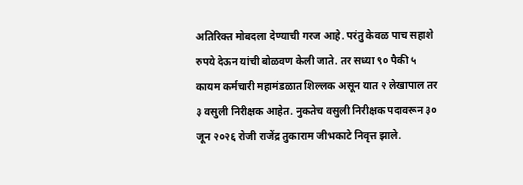अतिरिक्त मोबदला देण्याची गरज आहे. परंतु केवळ पाच सहाशे रुपये देऊन यांची बोळवण केली जाते. तर सध्या ९० पैकी ५ कायम कर्मचारी महामंडळात शिल्लक असून यात २ लेखापाल तर ३ वसुली निरीक्षक आहेत. नुकतेच वसुली निरीक्षक पदावरून ३० जून २०२६ रोजी राजेंद्र तुकाराम जीभकाटे निवृत्त झाले.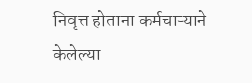निवृत्त होताना कर्मचाऱ्याने केलेल्या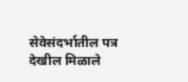सेवेसंदर्भातील पत्र देखील मिळाले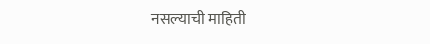नसल्याची माहिती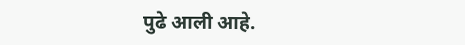पुढे आली आहे.